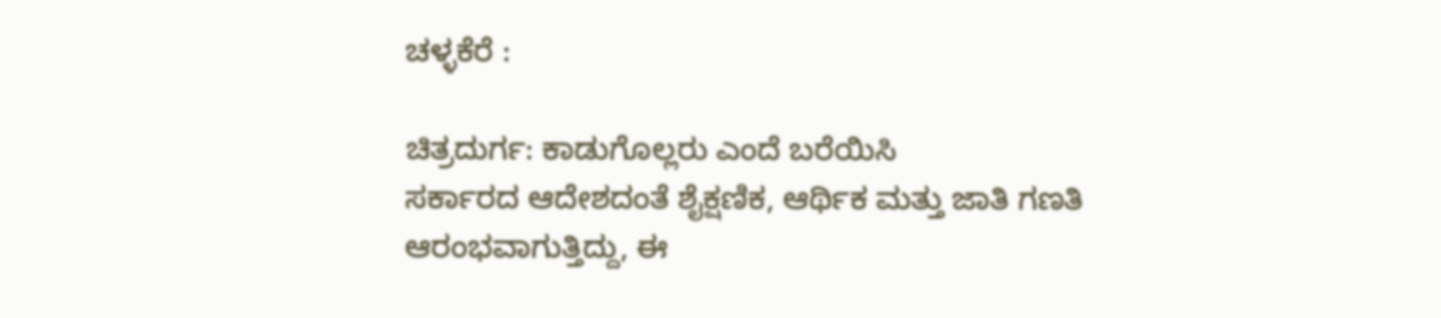ಚಳ್ಳಕೆರೆ :

ಚಿತ್ರದುರ್ಗ: ಕಾಡುಗೊಲ್ಲರು ಎಂದೆ ಬರೆಯಿಸಿ
ಸರ್ಕಾರದ ಆದೇಶದಂತೆ ಶೈಕ್ಷಣಿಕ, ಆರ್ಥಿಕ ಮತ್ತು ಜಾತಿ ಗಣತಿ
ಆರಂಭವಾಗುತ್ತಿದ್ದು, ಈ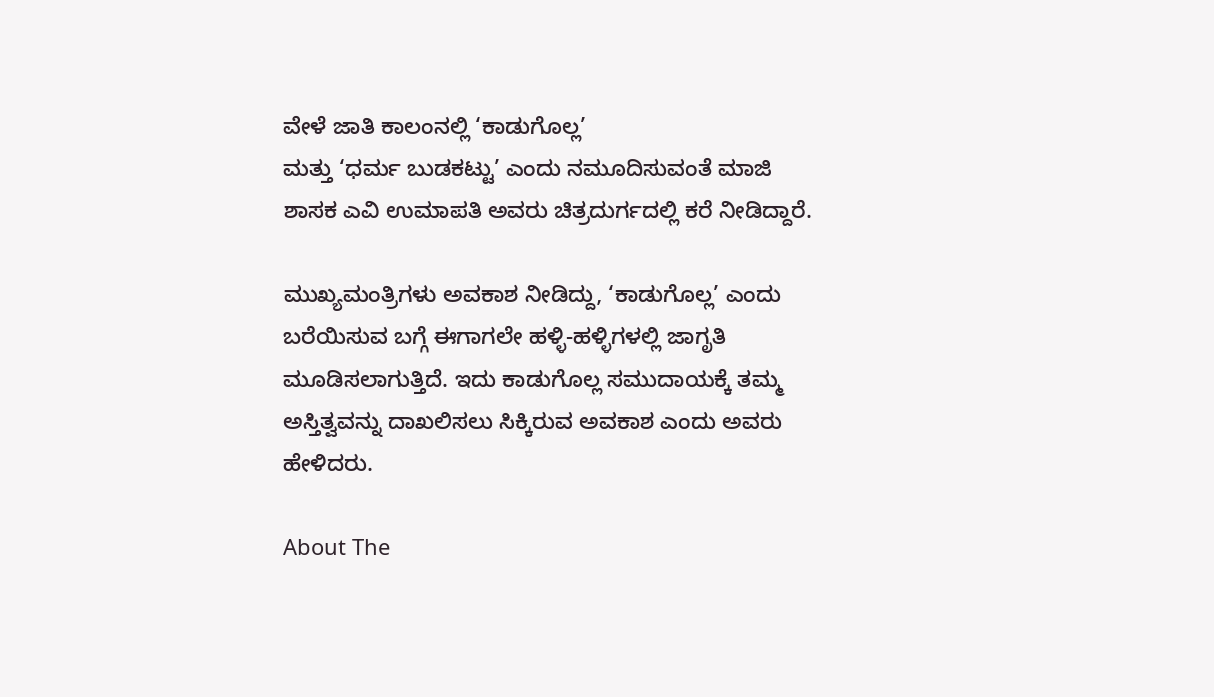ವೇಳೆ ಜಾತಿ ಕಾಲಂನಲ್ಲಿ ‘ಕಾಡುಗೊಲ್ಲ’
ಮತ್ತು ‘ಧರ್ಮ ಬುಡಕಟ್ಟು’ ಎಂದು ನಮೂದಿಸುವಂತೆ ಮಾಜಿ
ಶಾಸಕ ಎವಿ ಉಮಾಪತಿ ಅವರು ಚಿತ್ರದುರ್ಗದಲ್ಲಿ ಕರೆ ನೀಡಿದ್ದಾರೆ.

ಮುಖ್ಯಮಂತ್ರಿಗಳು ಅವಕಾಶ ನೀಡಿದ್ದು, ‘ಕಾಡುಗೊಲ್ಲ’ ಎಂದು
ಬರೆಯಿಸುವ ಬಗ್ಗೆ ಈಗಾಗಲೇ ಹಳ್ಳಿ-ಹಳ್ಳಿಗಳಲ್ಲಿ ಜಾಗೃತಿ
ಮೂಡಿಸಲಾಗುತ್ತಿದೆ. ಇದು ಕಾಡುಗೊಲ್ಲ ಸಮುದಾಯಕ್ಕೆ ತಮ್ಮ
ಅಸ್ತಿತ್ವವನ್ನು ದಾಖಲಿಸಲು ಸಿಕ್ಕಿರುವ ಅವಕಾಶ ಎಂದು ಅವರು
ಹೇಳಿದರು.

About The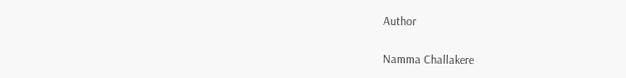Author

Namma Challakere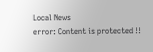Local News
error: Content is protected !!